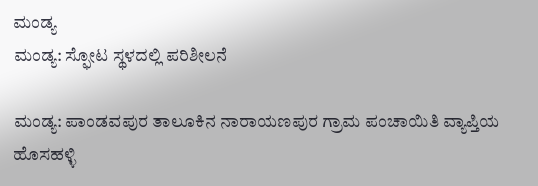ಮಂಡ್ಯ
ಮಂಡ್ಯ: ಸ್ಫೋಟ ಸ್ಥಳದಲ್ಲಿ ಪರಿಶೀಲನೆ

ಮಂಡ್ಯ: ಪಾಂಡವಪುರ ತಾಲೂಕಿನ ನಾರಾಯಣಪುರ ಗ್ರಾಮ ಪಂಚಾಯಿತಿ ವ್ಯಾಪ್ತಿಯ ಹೊಸಹಳ್ಳಿ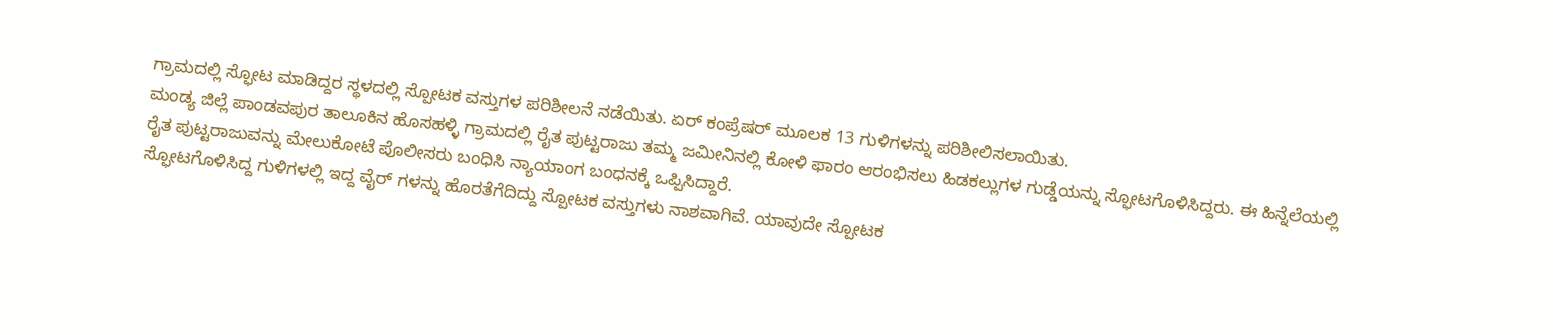ಗ್ರಾಮದಲ್ಲಿ ಸ್ಫೋಟ ಮಾಡಿದ್ದರ ಸ್ಥಳದಲ್ಲಿ ಸ್ಪೋಟಕ ವಸ್ತುಗಳ ಪರಿಶೀಲನೆ ನಡೆಯಿತು. ಏರ್ ಕಂಪ್ರೆಷರ್ ಮೂಲಕ 13 ಗುಳಿಗಳನ್ನು ಪರಿಶೀಲಿಸಲಾಯಿತು.
ಮಂಡ್ಯ ಜಿಲ್ಲೆ ಪಾಂಡವಪುರ ತಾಲೂಕಿನ ಹೊಸಹಳ್ಳಿ ಗ್ರಾಮದಲ್ಲಿ ರೈತ ಪುಟ್ಟರಾಜು ತಮ್ಮ ಜಮೀನಿನಲ್ಲಿ ಕೋಳಿ ಫಾರಂ ಆರಂಭಿಸಲು ಹಿಡಕಲ್ಲುಗಳ ಗುಡ್ಡೆಯನ್ನು ಸ್ಫೋಟಗೊಳಿಸಿದ್ದರು. ಈ ಹಿನ್ನೆಲೆಯಲ್ಲಿ ರೈತ ಪುಟ್ಟರಾಜುವನ್ನು ಮೇಲುಕೋಟೆ ಪೊಲೀಸರು ಬಂಧಿಸಿ ನ್ಯಾಯಾಂಗ ಬಂಧನಕ್ಕೆ ಒಪ್ಪಿಸಿದ್ದಾರೆ.
ಸ್ಫೋಟಗೊಳಿಸಿದ್ದ ಗುಳಿಗಳಲ್ಲಿ ಇದ್ದ ವೈರ್ ಗಳನ್ನು ಹೊರತೆಗೆದಿದ್ದು ಸ್ಪೋಟಕ ವಸ್ತುಗಳು ನಾಶವಾಗಿವೆ. ಯಾವುದೇ ಸ್ಪೋಟಕ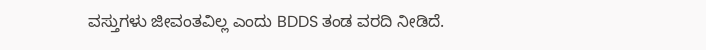ವಸ್ತುಗಳು ಜೀವಂತವಿಲ್ಲ ಎಂದು BDDS ತಂಡ ವರದಿ ನೀಡಿದೆ.